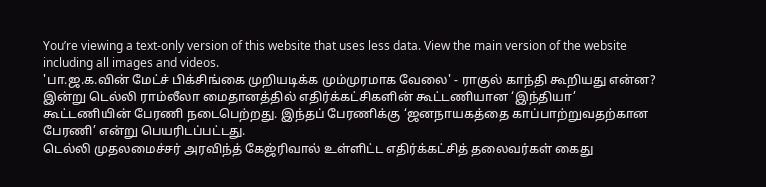You’re viewing a text-only version of this website that uses less data. View the main version of the website including all images and videos.
'பா.ஜ.க.வின் மேட்ச் பிக்சிங்கை முறியடிக்க மும்முரமாக வேலை' - ராகுல் காந்தி கூறியது என்ன?
இன்று டெல்லி ராம்லீலா மைதானத்தில் எதிர்க்கட்சிகளின் கூட்டணியான ‘இந்தியா’ கூட்டணியின் பேரணி நடைபெற்றது. இந்தப் பேரணிக்கு ‘ஜனநாயகத்தை காப்பாற்றுவதற்கான பேரணி’ என்று பெயரிடப்பட்டது.
டெல்லி முதலமைச்சர் அரவிந்த் கேஜ்ரிவால் உள்ளிட்ட எதிர்க்கட்சித் தலைவர்கள் கைது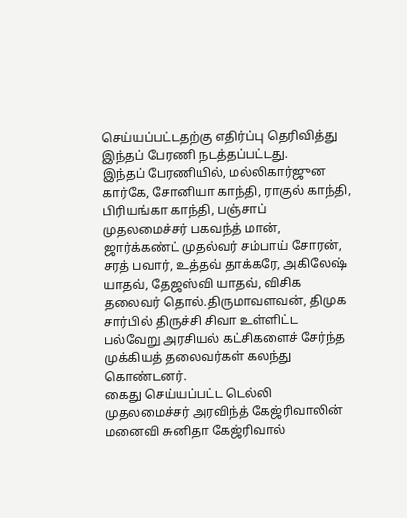செய்யப்பட்டதற்கு எதிர்ப்பு தெரிவித்து இந்தப் பேரணி நடத்தப்பட்டது.
இந்தப் பேரணியில், மல்லிகார்ஜுன கார்கே, சோனியா காந்தி, ராகுல் காந்தி, பிரியங்கா காந்தி, பஞ்சாப் முதலமைச்சர் பகவந்த் மான், ஜார்க்கண்ட் முதல்வர் சம்பாய் சோரன், சரத் பவார், உத்தவ் தாக்கரே, அகிலேஷ் யாதவ், தேஜஸ்வி யாதவ், விசிக தலைவர் தொல்.திருமாவளவன், திமுக சார்பில் திருச்சி சிவா உள்ளிட்ட பல்வேறு அரசியல் கட்சிகளைச் சேர்ந்த முக்கியத் தலைவர்கள் கலந்து கொண்டனர்.
கைது செய்யப்பட்ட டெல்லி முதலமைச்சர் அரவிந்த் கேஜ்ரிவாலின் மனைவி சுனிதா கேஜ்ரிவால்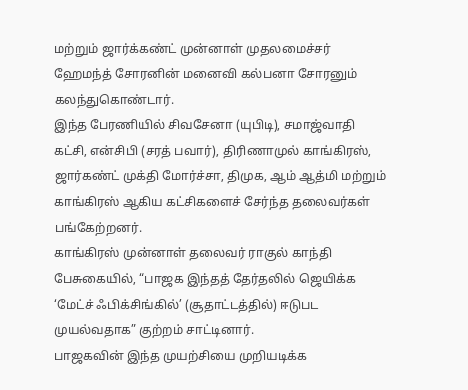மற்றும் ஜார்க்கண்ட் முன்னாள் முதலமைச்சர் ஹேமந்த் சோரனின் மனைவி கல்பனா சோரனும் கலந்துகொண்டார்.
இந்த பேரணியில் சிவசேனா (யுபிடி), சமாஜ்வாதி கட்சி, என்சிபி (சரத் பவார்), திரிணாமுல் காங்கிரஸ், ஜார்கண்ட் முக்தி மோர்ச்சா, திமுக, ஆம் ஆத்மி மற்றும் காங்கிரஸ் ஆகிய கட்சிகளைச் சேர்ந்த தலைவர்கள் பங்கேற்றனர்.
காங்கிரஸ் முன்னாள் தலைவர் ராகுல் காந்தி பேசுகையில், “பாஜக இந்தத் தேர்தலில் ஜெயிக்க ‘மேட்ச் ஃபிக்சிங்கில்’ (சூதாட்டத்தில்) ஈடுபட முயல்வதாக” குற்றம் சாட்டினார்.
பாஜகவின் இந்த முயற்சியை முறியடிக்க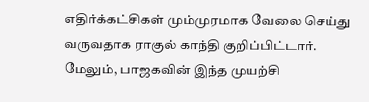எதிர்க்கட்சிகள் மும்முரமாக வேலை செய்து வருவதாக ராகுல் காந்தி குறிப்பிட்டார். மேலும், பாஜகவின் இந்த முயற்சி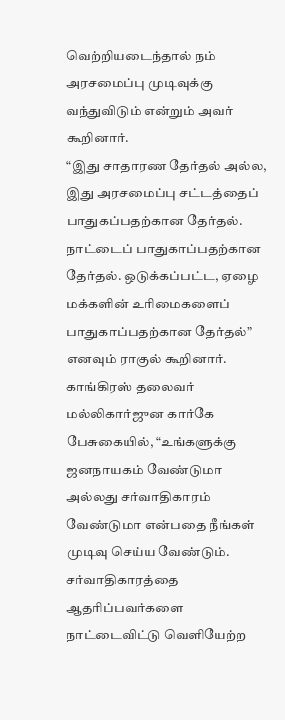வெற்றியடைந்தால் நம் அரசமைப்பு முடிவுக்கு வந்துவிடும் என்றும் அவர் கூறினார்.
“இது சாதாரண தேர்தல் அல்ல, இது அரசமைப்பு சட்டத்தைப் பாதுகப்பதற்கான தேர்தல். நாட்டைப் பாதுகாப்பதற்கான தேர்தல். ஒடுக்கப்பட்ட, ஏழை மக்களின் உரிமைகளைப் பாதுகாப்பதற்கான தேர்தல்” எனவும் ராகுல் கூறினார்.
காங்கிரஸ் தலைவர் மல்லிகார்ஜுன கார்கே பேசுகையில், “உங்களுக்கு ஜனநாயகம் வேண்டுமா அல்லது சர்வாதிகாரம் வேண்டுமா என்பதை நீங்கள் முடிவு செய்ய வேண்டும்.
சர்வாதிகாரத்தை ஆதரிப்பவர்களை நாட்டைவிட்டு வெளியேற்ற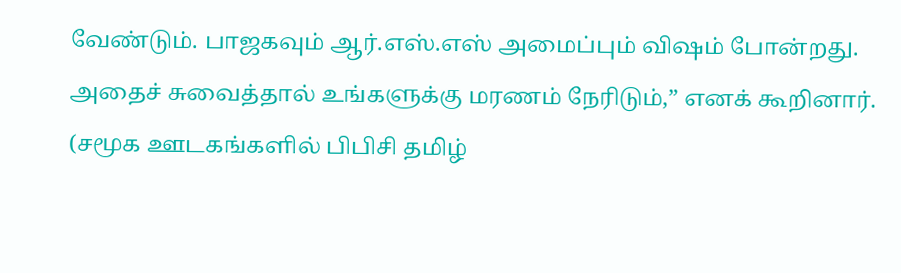வேண்டும். பாஜகவும் ஆர்.எஸ்.எஸ் அமைப்பும் விஷம் போன்றது. அதைச் சுவைத்தால் உங்களுக்கு மரணம் நேரிடும்,” எனக் கூறினார்.
(சமூக ஊடகங்களில் பிபிசி தமிழ்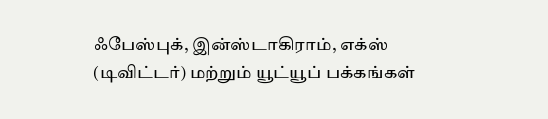ஃபேஸ்புக், இன்ஸ்டாகிராம், எக்ஸ் (டிவிட்டர்) மற்றும் யூட்யூப் பக்கங்கள்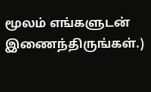மூலம் எங்களுடன் இணைந்திருங்கள்.)